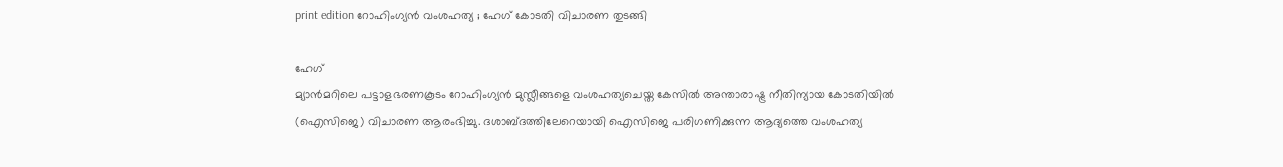print edition റോഹിംഗ്യൻ വംശഹത്യ ; ഹേഗ് കോടതി വിചാരണ തുടങ്ങി

ഹേഗ്
മ്യാൻമറിലെ പട്ടാളഭരണകൂടം റോഹിംഗ്യൻ മുസ്ലീങ്ങളെ വംശഹത്യചെയ്ത കേസിൽ അന്താരാഷ്ട്ര നീതിന്യായ കോടതിയിൽ (ഐസിജെ) വിചാരണ ആരംഭിച്ചു. ദശാബ്ദത്തിലേറെയായി ഐസിജെ പരിഗണിക്കുന്ന ആദ്യത്തെ വംശഹത്യ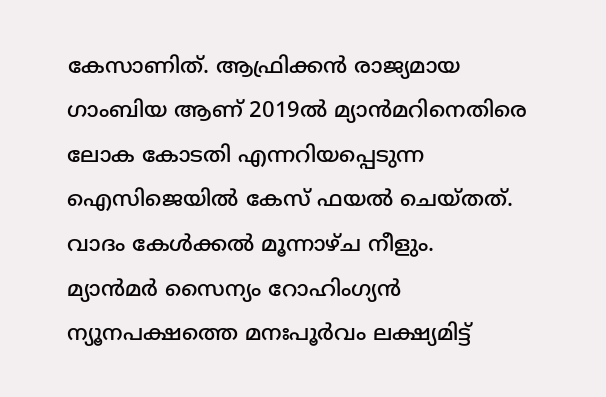കേസാണിത്. ആഫ്രിക്കൻ രാജ്യമായ ഗാംബിയ ആണ് 2019ൽ മ്യാൻമറിനെതിരെ ലോക കോടതി എന്നറിയപ്പെടുന്ന ഐസിജെയിൽ കേസ് ഫയൽ ചെയ്തത്. വാദം കേൾക്കൽ മൂന്നാഴ്ച നീളും.
മ്യാൻമർ സൈന്യം റോഹിംഗ്യൻ ന്യൂനപക്ഷത്തെ മനഃപൂർവം ലക്ഷ്യമിട്ട്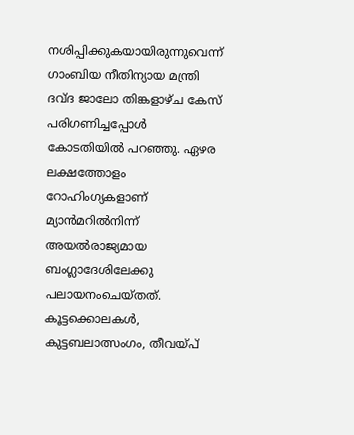നശിപ്പിക്കുകയായിരുന്നുവെന്ന് ഗാംബിയ നീതിന്യായ മന്ത്രി ദവ്ദ ജാലോ തിങ്കളാഴ്ച കേസ് പരിഗണിച്ചപ്പോൾ കോടതിയിൽ പറഞ്ഞു. ഏഴര ലക്ഷത്തോളം റോഹിംഗ്യകളാണ് മ്യാൻമറിൽനിന്ന് അയൽരാജ്യമായ ബംഗ്ലാദേശിലേക്കു പലായനംചെയ്തത്.
കൂട്ടക്കൊലകൾ, കുട്ടബലാത്സംഗം, തീവയ്പ്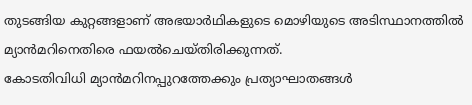തുടങ്ങിയ കുറ്റങ്ങളാണ് അഭയാർഥികളുടെ മൊഴിയുടെ അടിസ്ഥാനത്തിൽ മ്യാൻമറിനെതിരെ ഫയൽചെയ്തിരിക്കുന്നത്.
കോടതിവിധി മ്യാൻമറിനപ്പുറത്തേക്കും പ്രത്യാഘാതങ്ങൾ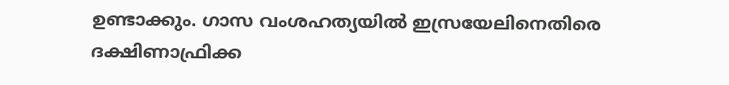ഉണ്ടാക്കും. ഗാസ വംശഹത്യയിൽ ഇസ്രയേലിനെതിരെ ദക്ഷിണാഫ്രിക്ക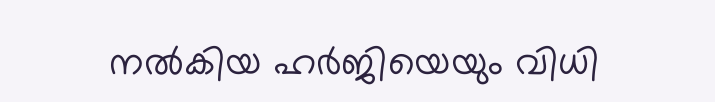നൽകിയ ഹർജിയെയും വിധി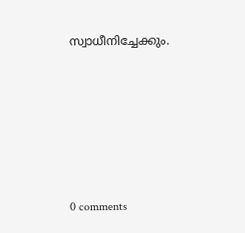സ്വാധീനിച്ചേക്കും.










0 comments